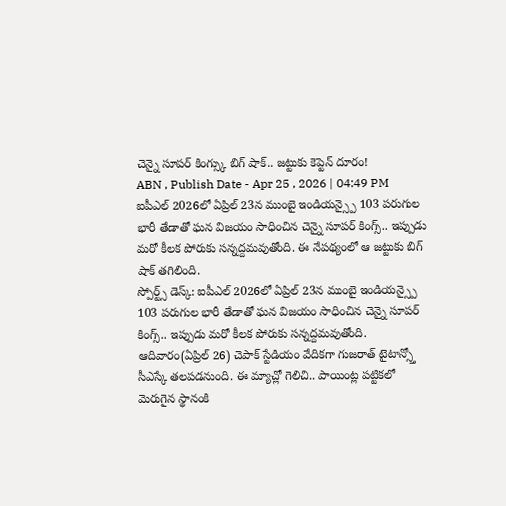చెన్నై సూపర్ కింగ్స్కు బిగ్ షాక్.. జట్టుకు కెప్టెన్ దూరం!
ABN , Publish Date - Apr 25 , 2026 | 04:49 PM
ఐపీఎల్ 2026లో ఏప్రిల్ 23న ముంబై ఇండియన్స్పై 103 పరుగుల భారీ తేడాతో ఘన విజయం సాధించిన చెన్నై సూపర్ కింగ్స్.. ఇప్పుడు మరో కీలక పోరుకు సన్నద్దమవుతోంది. ఈ నేపథ్యంలో ఆ జట్టుకు బిగ్ షాక్ తగిలింది.
స్పోర్ట్స్ డెస్క్: ఐపీఎల్ 2026లో ఏప్రిల్ 23న ముంబై ఇండియన్స్పై 103 పరుగుల భారీ తేడాతో ఘన విజయం సాధించిన చెన్నై సూపర్ కింగ్స్.. ఇప్పుడు మరో కీలక పోరుకు సన్నద్దమవుతోంది. ఆదివారం(ఏప్రిల్ 26) చెపాక్ స్టేడియం వేదికగా గుజరాత్ టైటాన్స్తో సీఎస్కే తలపడనుంది. ఈ మ్యాచ్లో గెలిచి.. పాయింట్ల పట్టికలో మెరుగైన స్థానంకి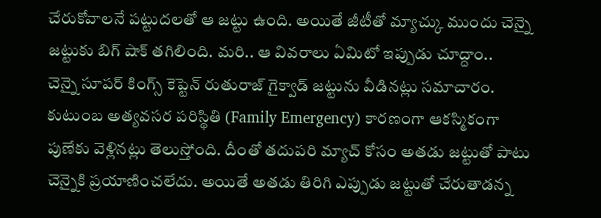చేరుకోవాలనే పట్టుదలతో ఆ జట్టు ఉంది. అయితే జీటీతో మ్యాచ్కు ముందు చెన్నై జట్టుకు బిగ్ షాక్ తగిలింది. మరి.. ఆ వివరాలు ఏమిటో ఇప్పుడు చూద్దాం..
చెన్నై సూపర్ కింగ్స్ కెప్టెన్ రుతురాజ్ గైక్వాడ్ జట్టును వీడినట్లు సమాచారం. కుటుంబ అత్యవసర పరిస్థితి (Family Emergency) కారణంగా ఆకస్మికంగా పుణేకు వెళ్లినట్లు తెలుస్తోంది. దీంతో తదుపరి మ్యాచ్ కోసం అతడు జట్టుతో పాటు చెన్నైకి ప్రయాణించలేదు. అయితే అతడు తిరిగి ఎప్పుడు జట్టుతో చేరుతాడన్న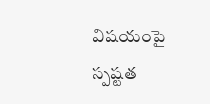విషయంపై స్పష్టత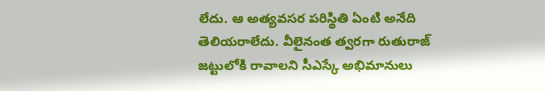లేదు. ఆ అత్యవసర పరిస్థితి ఏంటి అనేది తెలియరాలేదు. వీలైనంత త్వరగా రుతురాజ్ జట్టులోకి రావాలని సీఎస్కే అభిమానులు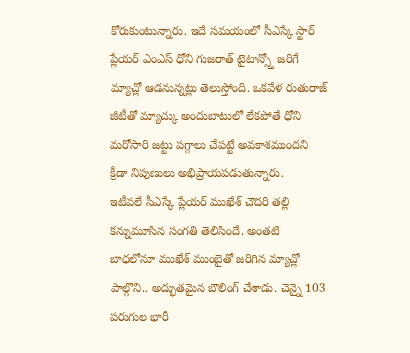కోరుకుంటున్నారు. ఇదే సమయంలో సీఎస్కే స్టార్ ప్లేయర్ ఎంఎస్ ధోని గుజరాత్ టైటాన్స్తో జరిగే మ్యాచ్లో ఆడనున్నట్లు తెలుస్తోంది. ఒకవేళ రుతురాజ్ జీటీతో మ్యాచ్కు అందుబాటులో లేకపోతే ధోని మరోసారి జట్టు పగ్గాలు చేపట్టే అవకాశముందని క్రీడా నిపుణులు అభిప్రాయపడుతున్నారు.
ఇటీవలే సీఎస్కే ప్లేయర్ ముఖేశ్ చౌదరి తల్లి కన్నుమూసిన సంగతి తెలిసిందే. అంతటి బాధలోనూ ముఖేశ్ ముంబైతో జరిగిన మ్యాచ్లో పాల్గొని.. అద్భుతమైన బౌలింగ్ చేశాడు. చెన్నై 103 పరుగుల భారీ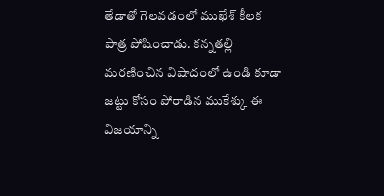తేడాతో గెలవడంలో ముఖేశ్ కీలక పాత్ర పోషించాడు. కన్నతల్లి మరణించిన విషాదంలో ఉండి కూడా జట్టు కోసం పోరాడిన ముకేశ్కు ఈ విజయాన్ని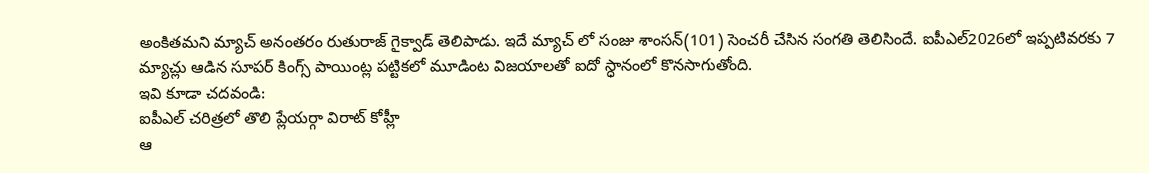అంకితమని మ్యాచ్ అనంతరం రుతురాజ్ గైక్వాడ్ తెలిపాడు. ఇదే మ్యాచ్ లో సంజు శాంసన్(101) సెంచరీ చేసిన సంగతి తెలిసిందే. ఐపీఎల్2026లో ఇప్పటివరకు 7 మ్యాచ్లు ఆడిన సూపర్ కింగ్స్ పాయింట్ల పట్టికలో మూడింట విజయాలతో ఐదో స్ధానంలో కొనసాగుతోంది.
ఇవి కూడా చదవండి:
ఐపీఎల్ చరిత్రలో తొలి ప్లేయర్గా విరాట్ కోహ్లీ
ఆ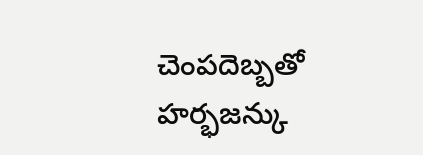చెంపదెబ్బతో హర్భజన్కు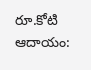రూ.కోటి ఆదాయం: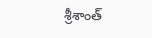శ్రీశాంత్